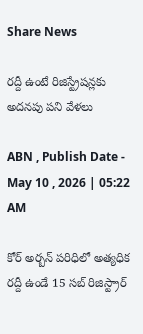Share News

రద్దీ ఉంటే రిజిస్ట్రేషన్లకు అదనపు పని వేళలు

ABN , Publish Date - May 10 , 2026 | 05:22 AM

కోర్‌ అర్బన్‌ పరిధిలో అత్యధిక రద్దీ ఉండే 15 సబ్‌ రిజిస్ట్రార్‌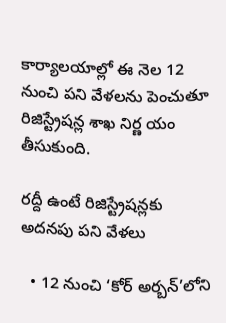కార్యాలయాల్లో ఈ నెల 12 నుంచి పని వేళలను పెంచుతూ రిజిస్ట్రేషన్ల శాఖ నిర్ణ యం తీసుకుంది.

రద్దీ ఉంటే రిజిస్ట్రేషన్లకు అదనపు పని వేళలు

  • 12 నుంచి ‘కోర్‌ అర్బన్‌’లోని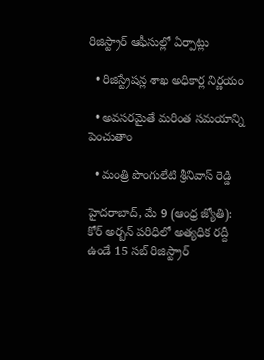రిజిస్ట్రార్‌ ఆఫీసుల్లో ఏర్పాట్లు

  • రిజిస్ట్రేషన్ల శాఖ అధికార్ల నిర్ణయం

  • అవసరమైతే మరింత సమయాన్ని పెంచుతాం

  • మంత్రి పొంగులేటి శ్రీనివాస్‌ రెడ్డి

హైదరాబాద్‌, మే 9 (ఆంధ్ర జ్యోతి): కోర్‌ అర్బన్‌ పరిధిలో అత్యధిక రద్దీ ఉండే 15 సబ్‌ రిజిస్ట్రార్‌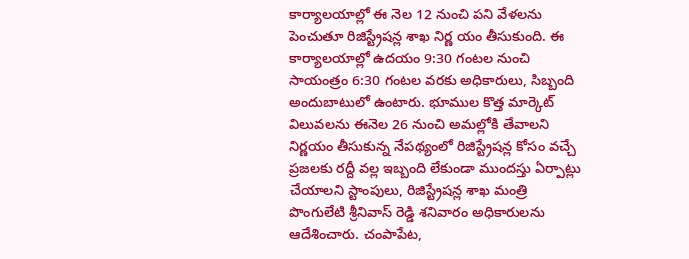కార్యాలయాల్లో ఈ నెల 12 నుంచి పని వేళలను పెంచుతూ రిజిస్ట్రేషన్ల శాఖ నిర్ణ యం తీసుకుంది. ఈ కార్యాలయాల్లో ఉదయం 9:30 గంటల నుంచి సాయంత్రం 6:30 గంటల వరకు అధికారులు, సిబ్బంది అందుబాటులో ఉంటారు. భూముల కొత్త మార్కెట్‌ విలువలను ఈనెల 26 నుంచి అమల్లోకి తేవాలని నిర్ణయం తీసుకున్న నేపథ్యంలో రిజిస్ట్రేషన్ల కోసం వచ్చే ప్రజలకు రద్దీ వల్ల ఇబ్బంది లేకుండా ముందస్తు ఏర్పాట్లు చేయాలని స్టాంపులు, రిజిస్ట్రేషన్ల శాఖ మంత్రి పొంగులేటి శ్రీనివాస్‌ రెడ్డి శనివారం అధికారులను ఆదేశించారు. చంపాపేట,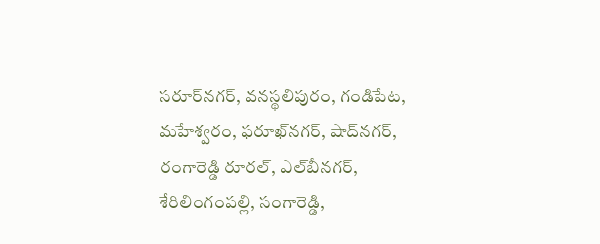సరూర్‌నగర్‌, వనస్థలిపురం, గండిపేట, మహేశ్వరం, ఫరూఖ్‌నగర్‌, షాద్‌నగర్‌, రంగారెడ్డి రూరల్‌, ఎల్‌బీనగర్‌, శేరిలింగంపల్లి, సంగారెడ్డి,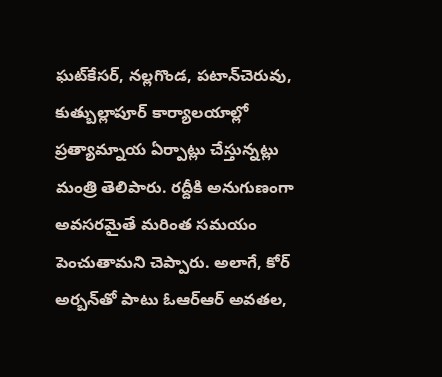ఘట్‌కేసర్‌, నల్లగొండ, పటాన్‌చెరువు, కుత్బుల్లాపూర్‌ కార్యాలయాల్లో ప్రత్యామ్నాయ ఏర్పాట్లు చేస్తున్నట్లు మంత్రి తెలిపారు. రద్దీకి అనుగుణంగా అవసరమైతే మరింత సమయం పెంచుతామని చెప్పారు. అలాగే, కోర్‌ అర్బన్‌తో పాటు ఓఆర్‌ఆర్‌ అవతల,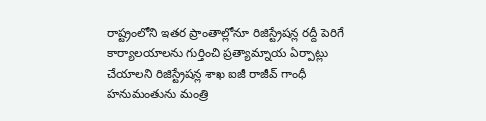రాష్ట్రంలోని ఇతర ప్రాంతాల్లోనూ రిజిస్ట్రేషన్ల రద్దీ పెరిగే కార్యాలయాలను గుర్తించి ప్రత్యామ్నాయ ఏర్పాట్లు చేయాలని రిజిస్ట్రేషన్ల శాఖ ఐజీ రాజీవ్‌ గాంధీ హనుమంతును మంత్రి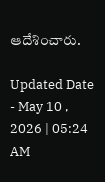ఆదేశించారు.

Updated Date - May 10 , 2026 | 05:24 AM